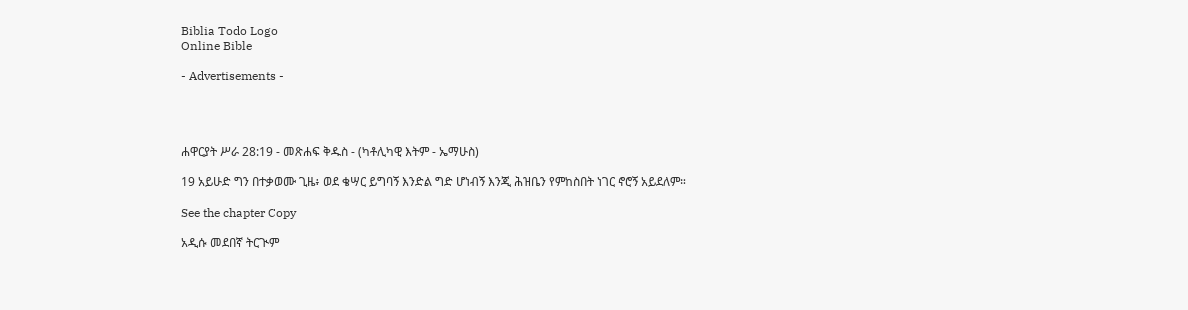Biblia Todo Logo
Online Bible

- Advertisements -




ሐዋርያት ሥራ 28:19 - መጽሐፍ ቅዱስ - (ካቶሊካዊ እትም - ኤማሁስ)

19 አይሁድ ግን በተቃወሙ ጊዜ፥ ወደ ቄሣር ይግባኝ እንድል ግድ ሆነብኝ እንጂ ሕዝቤን የምከስበት ነገር ኖሮኝ አይደለም።

See the chapter Copy

አዲሱ መደበኛ ትርጒም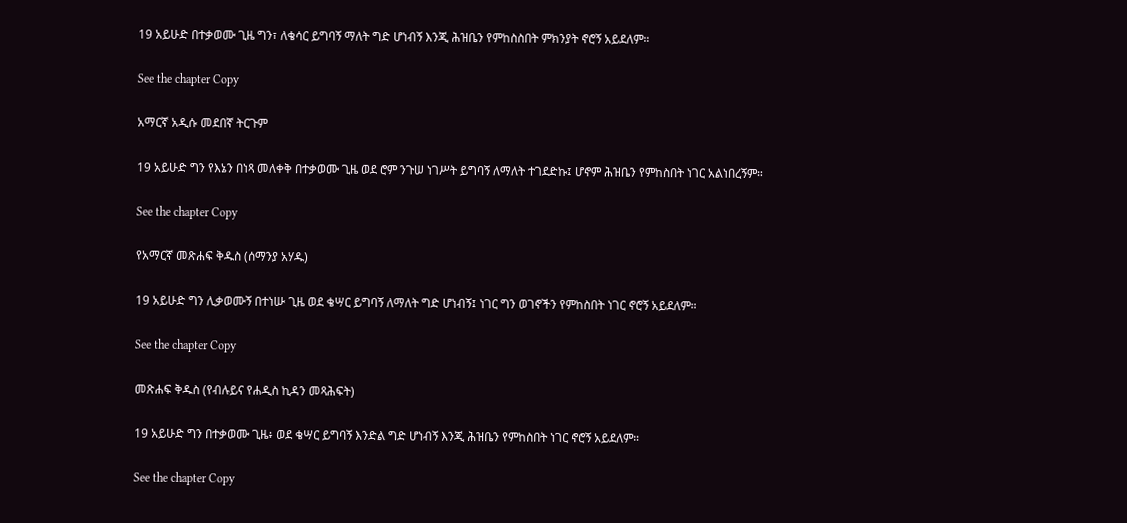19 አይሁድ በተቃወሙ ጊዜ ግን፣ ለቄሳር ይግባኝ ማለት ግድ ሆነብኝ እንጂ ሕዝቤን የምከስስበት ምክንያት ኖሮኝ አይደለም።

See the chapter Copy

አማርኛ አዲሱ መደበኛ ትርጉም

19 አይሁድ ግን የእኔን በነጻ መለቀቅ በተቃወሙ ጊዜ ወደ ሮም ንጉሠ ነገሥት ይግባኝ ለማለት ተገደድኩ፤ ሆኖም ሕዝቤን የምከስበት ነገር አልነበረኝም።

See the chapter Copy

የአማርኛ መጽሐፍ ቅዱስ (ሰማንያ አሃዱ)

19 አይሁድ ግን ሊቃወሙኝ በተነሡ ጊዜ ወደ ቄሣር ይግባኝ ለማለት ግድ ሆነብኝ፤ ነገር ግን ወገኖችን የምከስበት ነገር ኖሮኝ አይደለም።

See the chapter Copy

መጽሐፍ ቅዱስ (የብሉይና የሐዲስ ኪዳን መጻሕፍት)

19 አይሁድ ግን በተቃወሙ ጊዜ፥ ወደ ቄሣር ይግባኝ እንድል ግድ ሆነብኝ እንጂ ሕዝቤን የምከስበት ነገር ኖሮኝ አይደለም።

See the chapter Copy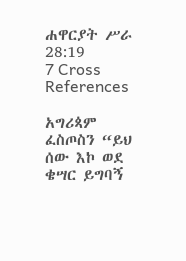ሐዋርያት ሥራ 28:19
7 Cross References

አግሪጳም ፈስጦስን “ይህ ሰው እኮ ወደ ቄሣር ይግባኝ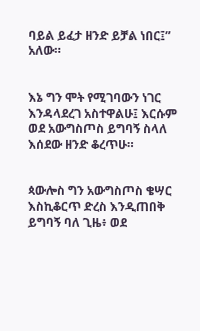ባይል ይፈታ ዘንድ ይቻል ነበር፤” አለው።


እኔ ግን ሞት የሚገባውን ነገር እንዳላደረገ አስተዋልሁ፤ እርሱም ወደ አውግስጦስ ይግባኝ ስላለ እሰደው ዘንድ ቆረጥሁ።


ጳውሎስ ግን አውግስጦስ ቄሣር እስኪቆርጥ ድረስ እንዲጠበቅ ይግባኝ ባለ ጊዜ፥ ወደ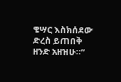ቄሣር እስክሰደው ድረስ ይጠበቅ ዘንድ አዘዝሁ።”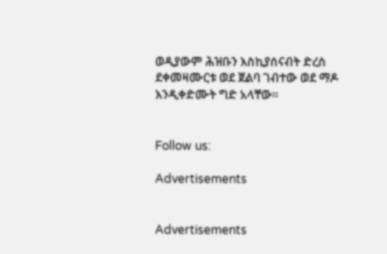ወዲያውም ሕዝቡን እስኪያሰናብት ድረስ ደቀመዛሙርቱ ወደ ጀልባ ገብተው ወደ ማዶ እንዲቀድሙት ግድ አላቸው።


Follow us:

Advertisements


Advertisements